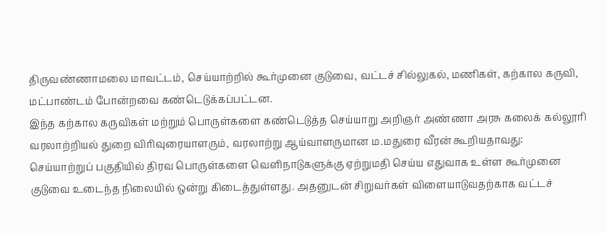திருவண்ணாமலை மாவட்டம், செய்யாற்றில் கூர்முனை குடுவை, வட்டச் சில்லுகல், மணிகள், கற்கால கருவி, மட்பாண்டம் போன்றவை கண்டெடுக்கப்பட்டன.
இந்த கற்கால கருவிகள் மற்றும் பொருள்களை கண்டெடுத்த செய்யாறு அறிஞர் அண்ணா அரசு கலைக் கல்லூரி வரலாற்றியல் துறை விரிவுரையாளரும், வரலாற்று ஆய்வாளருமான ம.மதுரை வீரன் கூறியதாவது:
செய்யாற்றுப் பகுதியில் திரவ பொருள்களை வெளிநாடுகளுக்கு ஏற்றுமதி செய்ய எதுவாக உள்ள கூர்முனை குடுவை உடைந்த நிலையில் ஒன்று கிடைத்துள்ளது. அதனுடன் சிறுவர்கள் விளையாடுவதற்காக வட்டச்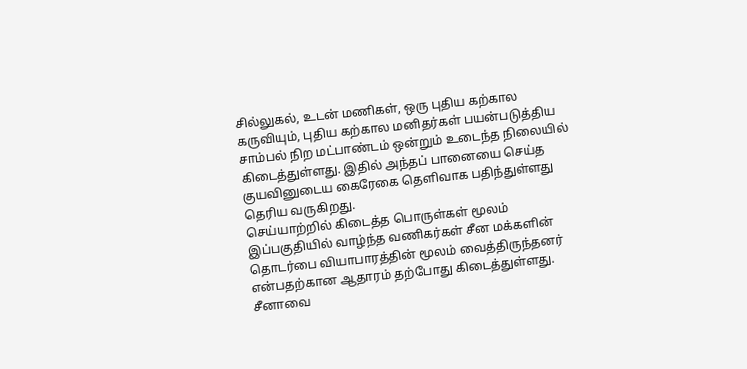சில்லுகல், உடன் மணிகள், ஒரு புதிய கற்கால கருவியும், புதிய கற்கால மனிதர்கள் பயன்படுத்திய சாம்பல் நிற மட்பாண்டம் ஒன்றும் உடைந்த நிலையில் கிடைத்துள்ளது. இதில் அந்தப் பானையை செய்த குயவினுடைய கைரேகை தெளிவாக பதிந்துள்ளது தெரிய வருகிறது.
செய்யாற்றில் கிடைத்த பொருள்கள் மூலம் இப்பகுதியில் வாழ்ந்த வணிகர்கள் சீன மக்களின் தொடர்பை வியாபாரத்தின் மூலம் வைத்திருந்தனர் என்பதற்கான ஆதாரம் தற்போது கிடைத்துள்ளது.
சீனாவை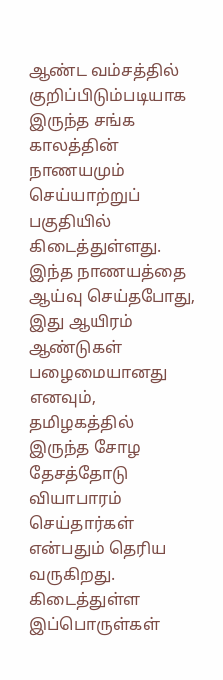ஆண்ட வம்சத்தில் குறிப்பிடும்படியாக இருந்த சங்க காலத்தின் நாணயமும் செய்யாற்றுப் பகுதியில் கிடைத்துள்ளது. இந்த நாணயத்தை ஆய்வு செய்தபோது, இது ஆயிரம் ஆண்டுகள் பழைமையானது எனவும், தமிழகத்தில் இருந்த சோழ தேசத்தோடு வியாபாரம் செய்தார்கள் என்பதும் தெரிய வருகிறது. கிடைத்துள்ள இப்பொருள்கள்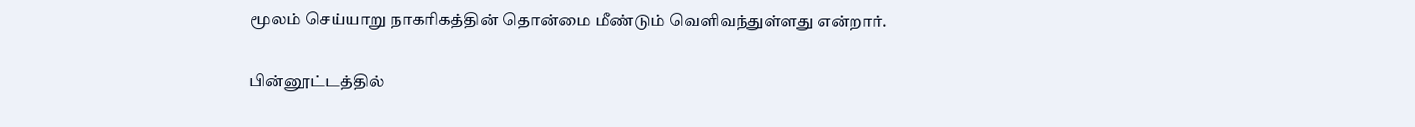மூலம் செய்யாறு நாகரிகத்தின் தொன்மை மீண்டும் வெளிவந்துள்ளது என்றார்.

பின்னூட்டத்தில்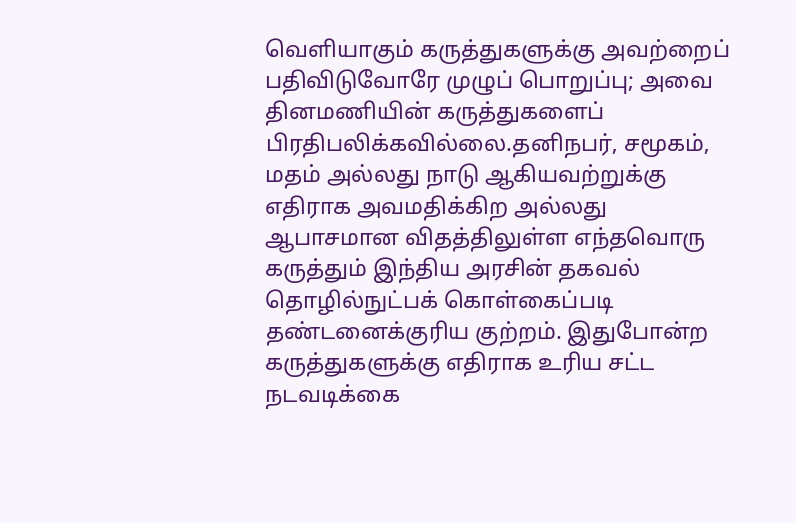வெளியாகும் கருத்துகளுக்கு அவற்றைப் பதிவிடுவோரே முழுப் பொறுப்பு; அவை தினமணியின் கருத்துகளைப் பிரதிபலிக்கவில்லை.தனிநபர், சமூகம், மதம் அல்லது நாடு ஆகியவற்றுக்கு எதிராக அவமதிக்கிற அல்லது ஆபாசமான விதத்திலுள்ள எந்தவொரு கருத்தும் இந்திய அரசின் தகவல் தொழில்நுட்பக் கொள்கைப்படி தண்டனைக்குரிய குற்றம். இதுபோன்ற கருத்துகளுக்கு எதிராக உரிய சட்ட நடவடிக்கை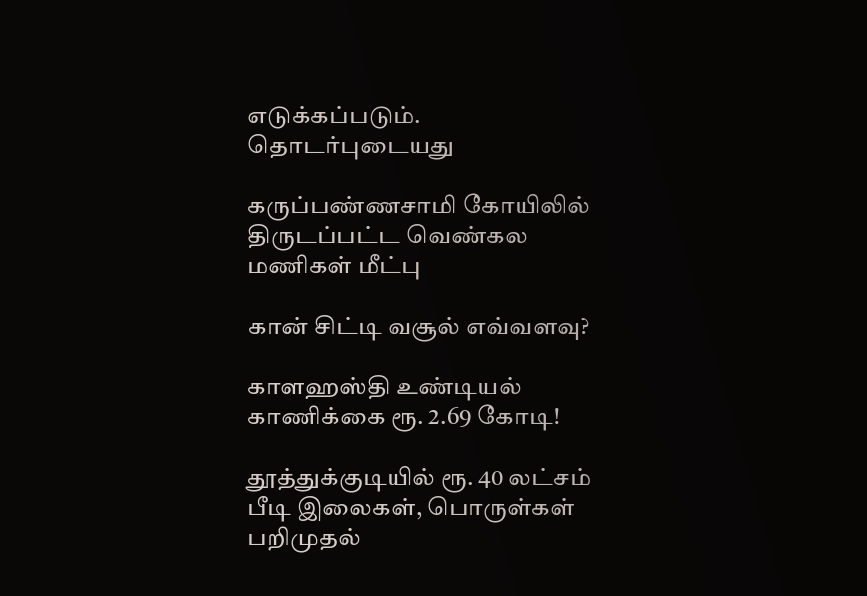எடுக்கப்படும்.
தொடர்புடையது

கருப்பண்ணசாமி கோயிலில் திருடப்பட்ட வெண்கல மணிகள் மீட்பு

கான் சிட்டி வசூல் எவ்வளவு?

காளஹஸ்தி உண்டியல் காணிக்கை ரூ. 2.69 கோடி!

தூத்துக்குடியில் ரூ. 40 லட்சம் பீடி இலைகள், பொருள்கள் பறிமுதல்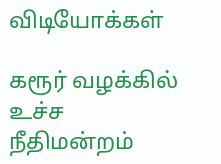விடியோக்கள்

கரூர் வழக்கில் உச்ச நீதிமன்றம்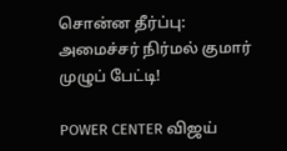சொன்ன தீர்ப்பு: அமைச்சர் நிர்மல் குமார் முழுப் பேட்டி!

POWER CENTER விஜய்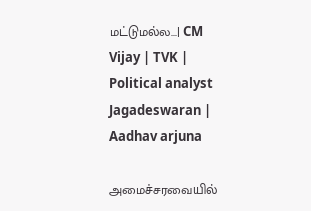மட்டுமல்ல...| CM Vijay | TVK | Political analyst Jagadeswaran | Aadhav arjuna

அமைச்சரவையில்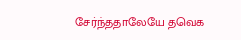சேர்ந்ததாலேயே தவெக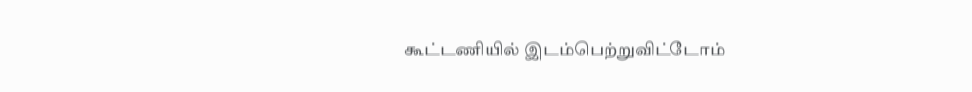கூட்டணியில் இடம்பெற்றுவிட்டோம்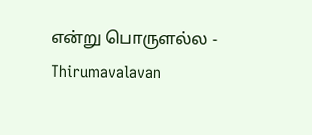என்று பொருளல்ல - Thirumavalavan